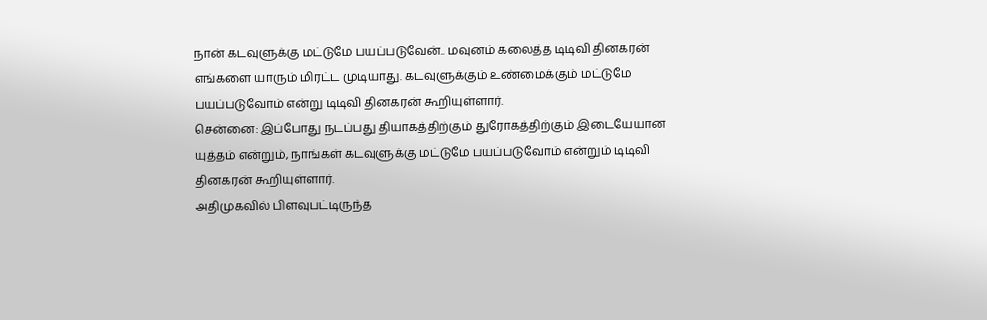நான் கடவுளுக்கு மட்டுமே பயப்படுவேன்.. மவுனம் கலைத்த டிடிவி தினகரன்
எங்களை யாரும் மிரட்ட முடியாது. கடவுளுக்கும் உண்மைக்கும் மட்டுமே பயப்படுவோம் என்று டிடிவி தினகரன் கூறியுள்ளார்.
சென்னை: இப்போது நடப்பது தியாகத்திற்கும் துரோகத்திற்கும் இடையேயான யுத்தம் என்றும், நாங்கள் கடவுளுக்கு மட்டுமே பயப்படுவோம் என்றும் டிடிவி தினகரன் கூறியுள்ளார்.
அதிமுகவில் பிளவுபட்டிருந்த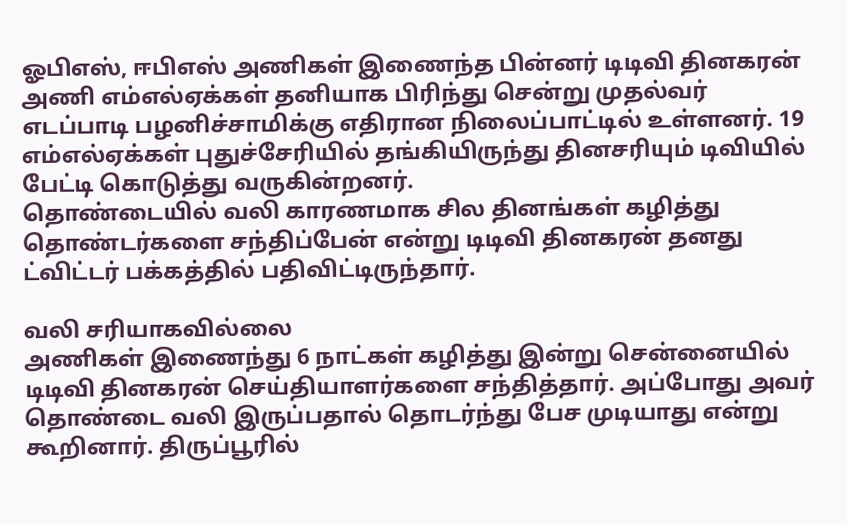ஓபிஎஸ், ஈபிஎஸ் அணிகள் இணைந்த பின்னர் டிடிவி தினகரன் அணி எம்எல்ஏக்கள் தனியாக பிரிந்து சென்று முதல்வர் எடப்பாடி பழனிச்சாமிக்கு எதிரான நிலைப்பாட்டில் உள்ளனர். 19 எம்எல்ஏக்கள் புதுச்சேரியில் தங்கியிருந்து தினசரியும் டிவியில் பேட்டி கொடுத்து வருகின்றனர்.
தொண்டையில் வலி காரணமாக சில தினங்கள் கழித்து தொண்டர்களை சந்திப்பேன் என்று டிடிவி தினகரன் தனது ட்விட்டர் பக்கத்தில் பதிவிட்டிருந்தார்.

வலி சரியாகவில்லை
அணிகள் இணைந்து 6 நாட்கள் கழித்து இன்று சென்னையில் டிடிவி தினகரன் செய்தியாளர்களை சந்தித்தார். அப்போது அவர் தொண்டை வலி இருப்பதால் தொடர்ந்து பேச முடியாது என்று கூறினார். திருப்பூரில்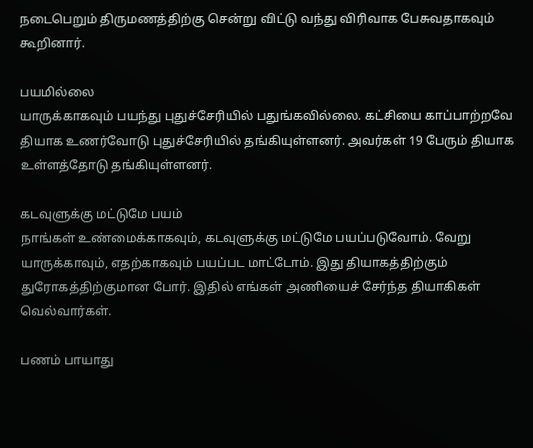நடைபெறும் திருமணத்திற்கு சென்று விட்டு வந்து விரிவாக பேசுவதாகவும் கூறினார்.

பயமில்லை
யாருக்காகவும் பயந்து புதுச்சேரியில் பதுங்கவில்லை. கட்சியை காப்பாற்றவே தியாக உணர்வோடு புதுச்சேரியில் தங்கியுள்ளனர். அவர்கள் 19 பேரும் தியாக உள்ளத்தோடு தங்கியுள்ளனர்.

கடவுளுக்கு மட்டுமே பயம்
நாங்கள் உண்மைக்காகவும், கடவுளுக்கு மட்டுமே பயப்படுவோம். வேறு யாருக்காவும், எதற்காகவும் பயப்பட மாட்டோம். இது தியாகத்திற்கும் துரோகத்திற்குமான போர். இதில் எங்கள் அணியைச் சேர்ந்த தியாகிகள் வெல்வார்கள்.

பணம் பாயாது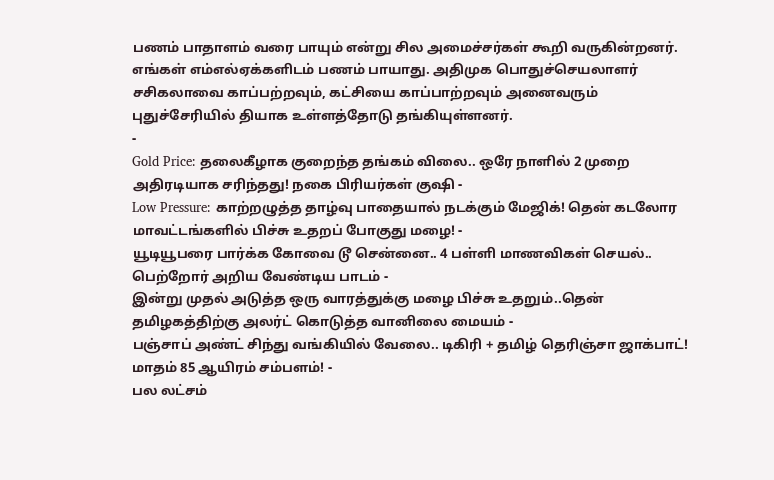பணம் பாதாளம் வரை பாயும் என்று சில அமைச்சர்கள் கூறி வருகின்றனர். எங்கள் எம்எல்ஏக்களிடம் பணம் பாயாது. அதிமுக பொதுச்செயலாளர் சசிகலாவை காப்பற்றவும், கட்சியை காப்பாற்றவும் அனைவரும் புதுச்சேரியில் தியாக உள்ளத்தோடு தங்கியுள்ளனர்.
-
Gold Price: தலைகீழாக குறைந்த தங்கம் விலை.. ஒரே நாளில் 2 முறை அதிரடியாக சரிந்தது! நகை பிரியர்கள் குஷி -
Low Pressure: காற்றழுத்த தாழ்வு பாதையால் நடக்கும் மேஜிக்! தென் கடலோர மாவட்டங்களில் பிச்சு உதறப் போகுது மழை! -
யூடியூபரை பார்க்க கோவை டூ சென்னை.. 4 பள்ளி மாணவிகள் செயல்.. பெற்றோர் அறிய வேண்டிய பாடம் -
இன்று முதல் அடுத்த ஒரு வாரத்துக்கு மழை பிச்சு உதறும்..தென் தமிழகத்திற்கு அலர்ட் கொடுத்த வானிலை மையம் -
பஞ்சாப் அண்ட் சிந்து வங்கியில் வேலை.. டிகிரி + தமிழ் தெரிஞ்சா ஜாக்பாட்! மாதம் 85 ஆயிரம் சம்பளம்! -
பல லட்சம்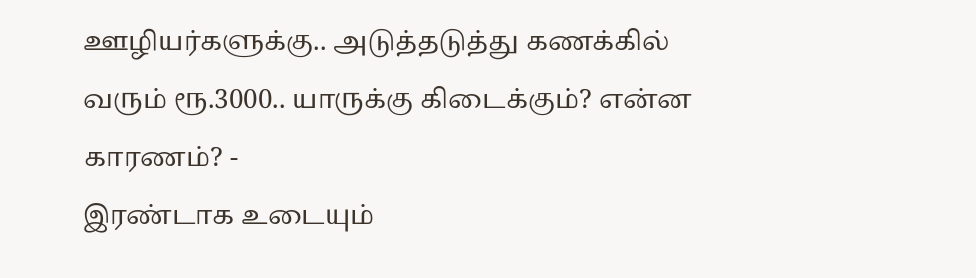ஊழியர்களுக்கு.. அடுத்தடுத்து கணக்கில் வரும் ரூ.3000.. யாருக்கு கிடைக்கும்? என்ன காரணம்? -
இரண்டாக உடையும்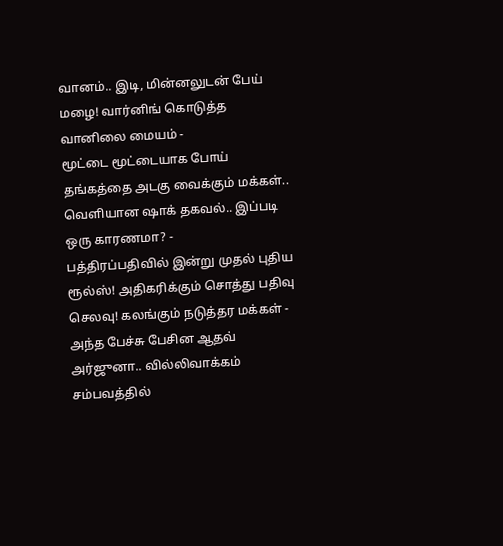வானம்.. இடி, மின்னலுடன் பேய் மழை! வார்னிங் கொடுத்த வானிலை மையம் -
மூட்டை மூட்டையாக போய் தங்கத்தை அடகு வைக்கும் மக்கள்.. வெளியான ஷாக் தகவல்.. இப்படி ஒரு காரணமா? -
பத்திரப்பதிவில் இன்று முதல் புதிய ரூல்ஸ்! அதிகரிக்கும் சொத்து பதிவு செலவு! கலங்கும் நடுத்தர மக்கள் -
அந்த பேச்சு பேசின ஆதவ் அர்ஜுனா.. வில்லிவாக்கம் சம்பவத்தில்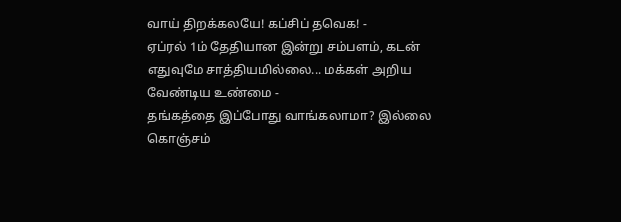வாய் திறக்கலயே! கப்சிப் தவெக! -
ஏப்ரல் 1ம் தேதியான இன்று சம்பளம், கடன் எதுவுமே சாத்தியமில்லை... மக்கள் அறிய வேண்டிய உண்மை -
தங்கத்தை இப்போது வாங்கலாமா? இல்லை கொஞ்சம்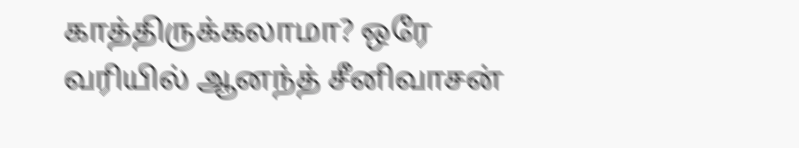காத்திருக்கலாமா? ஒரே வரியில் ஆனந்த் சீனிவாசன்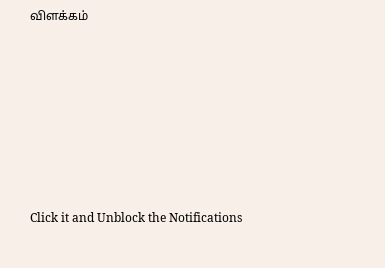விளக்கம்












Click it and Unblock the Notifications